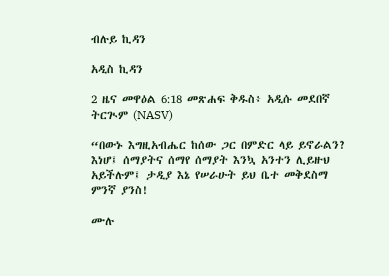ብሉይ ኪዳን

አዲስ ኪዳን

2 ዜና መዋዕል 6:18 መጽሐፍ ቅዱስ፥ አዲሱ መደበኛ ትርጒም (NASV)

“በውኑ እግዚአብሔር ከሰው ጋር በምድር ላይ ይኖራልን? እነሆ፤ ሰማያትና ሰማየ ሰማያት እንኳ አንተን ሊይዙህ አይችሉም፤ ታዲያ እኔ የሠራሁት ይህ ቤተ መቅደስማ ምንኛ ያንስ!

ሙሉ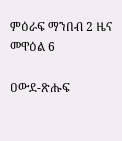ምዕራፍ ማንበብ 2 ዜና መዋዕል 6

ዐውደ-ጽሑፍ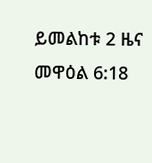ይመልከቱ 2 ዜና መዋዕል 6:18